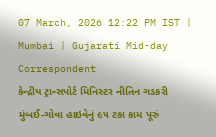07 March, 2026 12:22 PM IST | Mumbai | Gujarati Mid-day Correspondent
કેન્દ્રીય ટ્રાન્સપોર્ટ મિનિસ્ટર નીતિન ગડકરી
મુંબઈ-ગોવા હાઇવેનું ૯૫ ટકા કામ પૂરું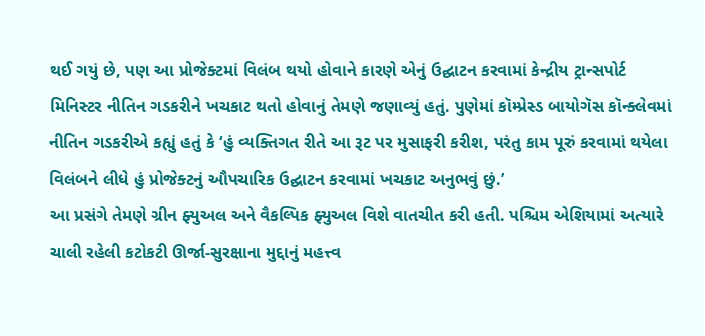થઈ ગયું છે, પણ આ પ્રોજેક્ટમાં વિલંબ થયો હોવાને કારણે એનું ઉદ્ઘાટન કરવામાં કેન્દ્રીય ટ્રાન્સપોર્ટ મિનિસ્ટર નીતિન ગડકરીને ખચકાટ થતો હોવાનું તેમણે જણાવ્યું હતું. પુણેમાં કૉમ્પ્રેસ્ડ બાયોગૅસ કૉન્ક્લેવમાં નીતિન ગડકરીએ કહ્યું હતું કે ‘હું વ્યક્તિગત રીતે આ રૂટ પર મુસાફરી કરીશ, પરંતુ કામ પૂરું કરવામાં થયેલા વિલંબને લીધે હું પ્રોજેક્ટનું ઔપચારિક ઉદ્ઘાટન કરવામાં ખચકાટ અનુભવું છું.’
આ પ્રસંગે તેમણે ગ્રીન ફ્યુઅલ અને વૈકલ્પિક ફ્યુઅલ વિશે વાતચીત કરી હતી. પશ્ચિમ એશિયામાં અત્યારે ચાલી રહેલી કટોકટી ઊર્જા-સુરક્ષાના મુદ્દાનું મહત્ત્વ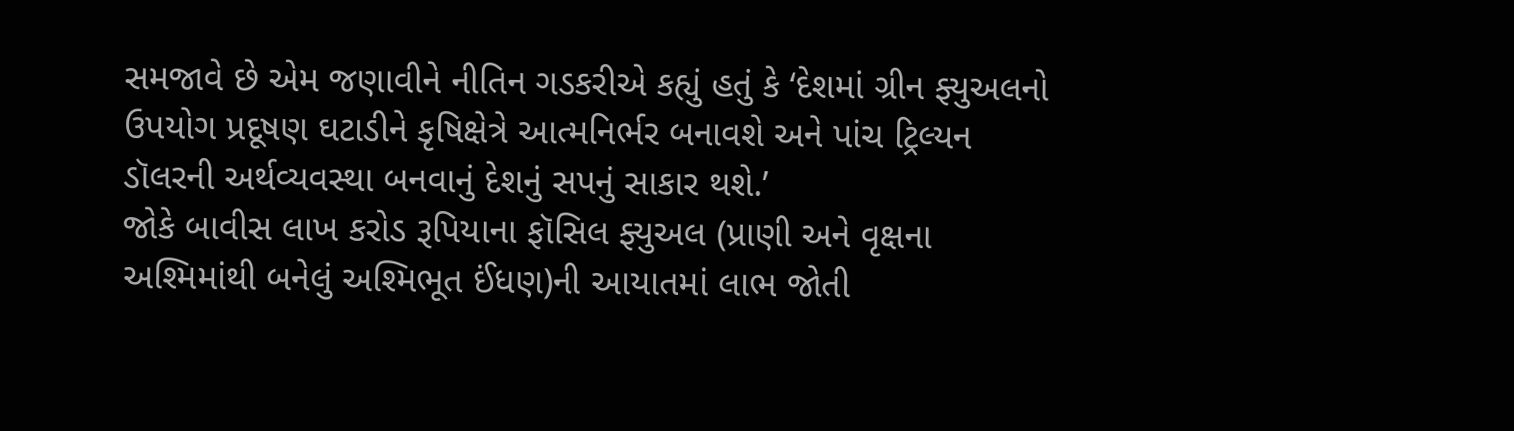સમજાવે છે એમ જણાવીને નીતિન ગડકરીએ કહ્યું હતું કે ‘દેશમાં ગ્રીન ફ્યુઅલનો ઉપયોગ પ્રદૂષણ ઘટાડીને કૃષિક્ષેત્રે આત્મનિર્ભર બનાવશે અને પાંચ ટ્રિલ્યન ડૉલરની અર્થવ્યવસ્થા બનવાનું દેશનું સપનું સાકાર થશે.’
જોકે બાવીસ લાખ કરોડ રૂપિયાના ફૉસિલ ફ્યુઅલ (પ્રાણી અને વૃક્ષના અશ્મિમાંથી બનેલું અશ્મિભૂત ઈંધણ)ની આયાતમાં લાભ જોતી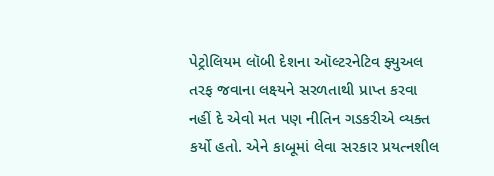પેટ્રોલિયમ લૉબી દેશના ઑલ્ટરનેટિવ ફ્યુઅલ તરફ જવાના લક્ષ્યને સરળતાથી પ્રાપ્ત કરવા નહીં દે એવો મત પણ નીતિન ગડકરીએ વ્યક્ત કર્યો હતો. એને કાબૂમાં લેવા સરકાર પ્રયત્નશીલ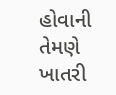હોવાની તેમણે ખાતરી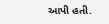આપી હતી.